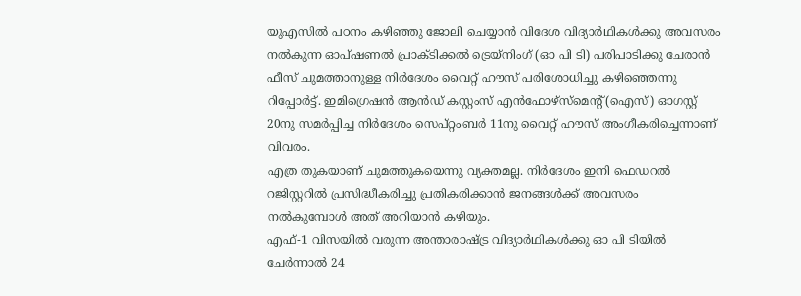യുഎസിൽ പഠനം കഴിഞ്ഞു ജോലി ചെയ്യാൻ വിദേശ വിദ്യാർഥികൾക്കു അവസരം നൽകുന്ന ഓപ്ഷണൽ പ്രാക്ടിക്കൽ ട്രെയ്നിംഗ് (ഓ പി ടി) പരിപാടിക്കു ചേരാൻ ഫീസ് ചുമത്താനുള്ള നിർദേശം വൈറ്റ് ഹൗസ് പരിശോധിച്ചു കഴിഞ്ഞെന്നു റിപ്പോർട്ട്. ഇമിഗ്രെഷൻ ആൻഡ് കസ്റ്റംസ് എൻഫോഴ്സ്മെന്റ് (ഐസ്) ഓഗസ്റ്റ് 20നു സമർപ്പിച്ച നിർദേശം സെപ്റ്റംബർ 11നു വൈറ്റ് ഹൗസ് അംഗീകരിച്ചെന്നാണ് വിവരം.
എത്ര തുകയാണ് ചുമത്തുകയെന്നു വ്യക്തമല്ല. നിർദേശം ഇനി ഫെഡറൽ റജിസ്റ്ററിൽ പ്രസിദ്ധീകരിച്ചു പ്രതികരിക്കാൻ ജനങ്ങൾക്ക് അവസരം നൽകുമ്പോൾ അത് അറിയാൻ കഴിയും.
എഫ്-1 വിസയിൽ വരുന്ന അന്താരാഷ്ട്ര വിദ്യാർഥികൾക്കു ഓ പി ടിയിൽ ചേർന്നാൽ 24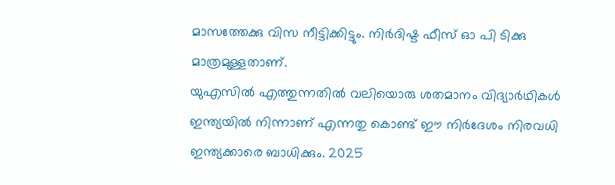മാസത്തേക്കു വിസ നീട്ടിക്കിട്ടും. നിർദിഷ്ട ഫീസ് ഓ പി ടിക്കു മാത്രമുള്ളതാണ്.
യുഎസിൽ എത്തുന്നതിൽ വലിയൊരു ശതമാനം വിദ്യാർഥികൾ ഇന്ത്യയിൽ നിന്നാണ് എന്നതു കൊണ്ട് ഈ നിർദേശം നിരവധി ഇന്ത്യക്കാരെ ബാധിക്കും. 2025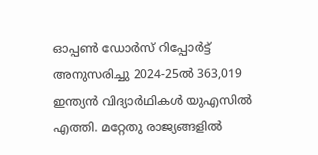ഓപ്പൺ ഡോർസ് റിപ്പോർട്ട് അനുസരിച്ചു 2024-25ൽ 363,019 ഇന്ത്യൻ വിദ്യാർഥികൾ യുഎസിൽ എത്തി. മറ്റേതു രാജ്യങ്ങളിൽ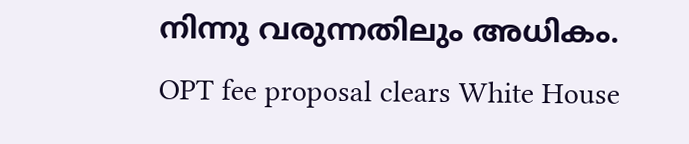നിന്നു വരുന്നതിലും അധികം.
OPT fee proposal clears White House